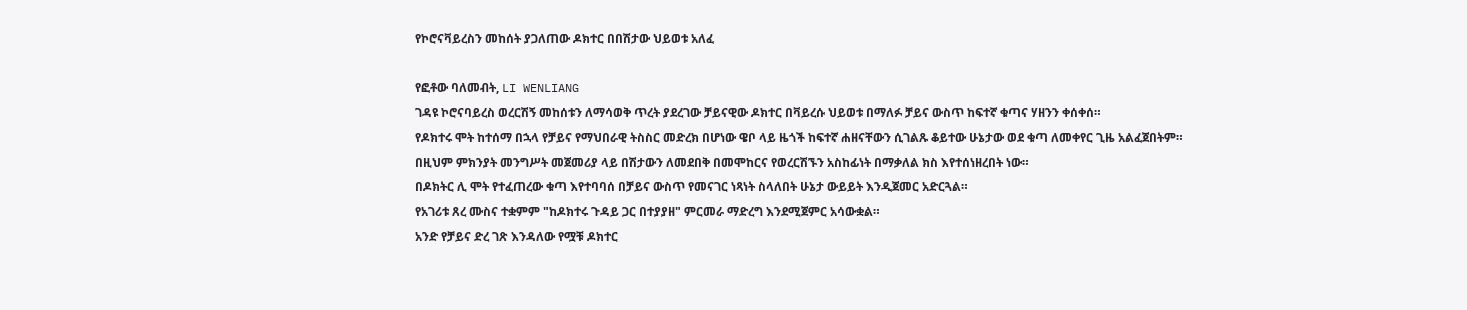የኮሮናቫይረስን መከሰት ያጋለጠው ዶክተር በበሽታው ህይወቱ አለፈ

የፎቶው ባለመብት, LI WENLIANG
ገዳዩ ኮሮናባይረስ ወረርሽኝ መከሰቱን ለማሳወቅ ጥረት ያደረገው ቻይናዊው ዶክተር በቫይረሱ ህይወቱ በማለፉ ቻይና ውስጥ ከፍተኛ ቁጣና ሃዘንን ቀሰቀሰ።
የዶክተሩ ሞት ከተሰማ በኋላ የቻይና የማህበራዊ ትስስር መድረክ በሆነው ዌቦ ላይ ዜጎች ከፍተኛ ሐዘናቸውን ሲገልጹ ቆይተው ሁኔታው ወደ ቁጣ ለመቀየር ጊዜ አልፈጀበትም።
በዚህም ምክንያት መንግሥት መጀመሪያ ላይ በሽታውን ለመደበቅ በመሞከርና የወረርሽኙን አስከፊነት በማቃለል ክስ እየተሰነዘረበት ነው።
በዶክትር ሊ ሞት የተፈጠረው ቁጣ እየተባባሰ በቻይና ውስጥ የመናገር ነጻነት ስላለበት ሁኔታ ውይይት እንዲጀመር አድርጓል።
የአገሪቱ ጸረ ሙስና ተቋምም "ከዶክተሩ ጉዳይ ጋር በተያያዘ" ምርመራ ማድረግ እንደሚጀምር አሳውቋል።
አንድ የቻይና ድረ ገጽ እንዳለው የሟቹ ዶክተር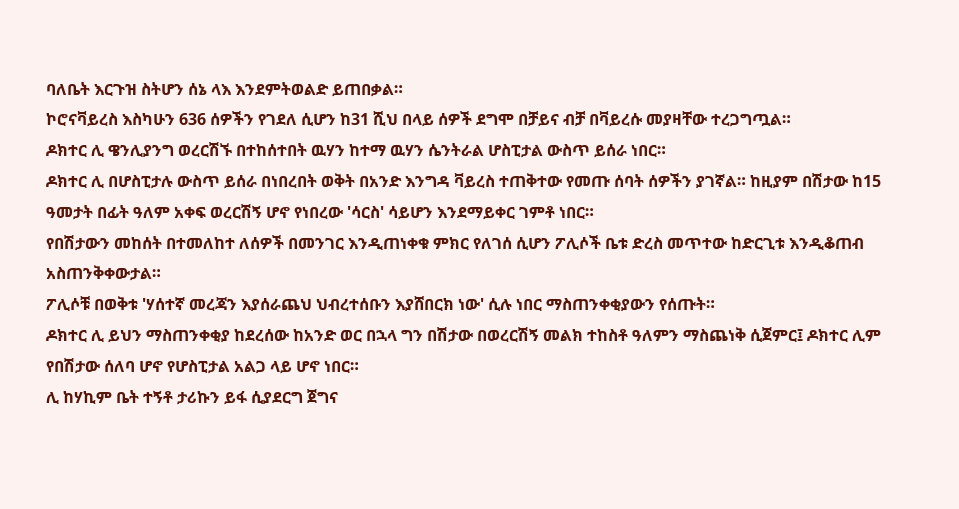ባለቤት እርጉዝ ስትሆን ሰኔ ላእ እንደምትወልድ ይጠበቃል።
ኮሮናቫይረስ እስካሁን 636 ሰዎችን የገደለ ሲሆን ከ31 ሺህ በላይ ሰዎች ደግሞ በቻይና ብቻ በቫይረሱ መያዛቸው ተረጋግጧል።
ዶክተር ሊ ዌንሊያንግ ወረርሽኙ በተከሰተበት ዉሃን ከተማ ዉሃን ሴንትራል ሆስፒታል ውስጥ ይሰራ ነበር።
ዶክተር ሊ በሆስፒታሉ ውስጥ ይሰራ በነበረበት ወቅት በአንድ እንግዳ ቫይረስ ተጠቅተው የመጡ ሰባት ሰዎችን ያገኛል። ከዚያም በሽታው ከ15 ዓመታት በፊት ዓለም አቀፍ ወረርሽኝ ሆኖ የነበረው 'ሳርስ' ሳይሆን እንደማይቀር ገምቶ ነበር።
የበሽታውን መከሰት በተመለከተ ለሰዎች በመንገር እንዲጠነቀቁ ምክር የለገሰ ሲሆን ፖሊሶች ቤቱ ድረስ መጥተው ከድርጊቱ እንዲቆጠብ አስጠንቅቀውታል።
ፖሊሶቹ በወቅቱ 'ሃሰተኛ መረጃን እያሰራጨህ ህብረተሰቡን እያሸበርክ ነው' ሲሉ ነበር ማስጠንቀቂያውን የሰጡት።
ዶክተር ሊ ይህን ማስጠንቀቂያ ከደረሰው ከአንድ ወር በኋላ ግን በሽታው በወረርሽኝ መልክ ተከስቶ ዓለምን ማስጨነቅ ሲጀምር፤ ዶክተር ሊም የበሽታው ሰለባ ሆኖ የሆስፒታል አልጋ ላይ ሆኖ ነበር።
ሊ ከሃኪም ቤት ተኝቶ ታሪኩን ይፋ ሲያደርግ ጀግና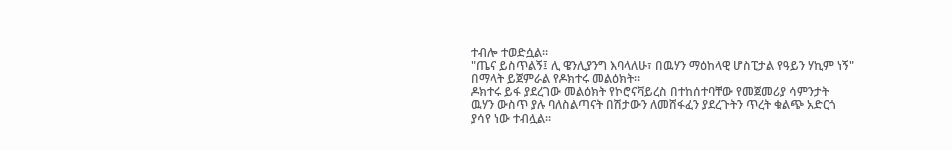ተብሎ ተወድሷል።
"ጤና ይስጥልኝ፤ ሊ ዌንሊያንግ እባላለሁ፣ በዉሃን ማዕከላዊ ሆስፒታል የዓይን ሃኪም ነኝ" በማላት ይጀምራል የዶክተሩ መልዕክት።
ዶክተሩ ይፋ ያደረገው መልዕክት የኮሮናቫይረስ በተከሰተባቸው የመጀመሪያ ሳምንታት ዉሃን ውስጥ ያሉ ባለስልጣናት በሽታውን ለመሸፋፈን ያደረጉትን ጥረት ቁልጭ አድርጎ ያሳየ ነው ተብሏል።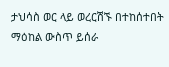ታህሳስ ወር ላይ ወረርሽኙ በተከሰተበት ማዕከል ውስጥ ይሰራ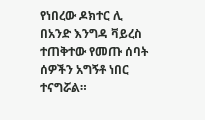የነበረው ዶክተር ሊ በአንድ እንግዳ ቫይረስ ተጠቅተው የመጡ ሰባት ሰዎችን አግኝቶ ነበር ተናግሯል።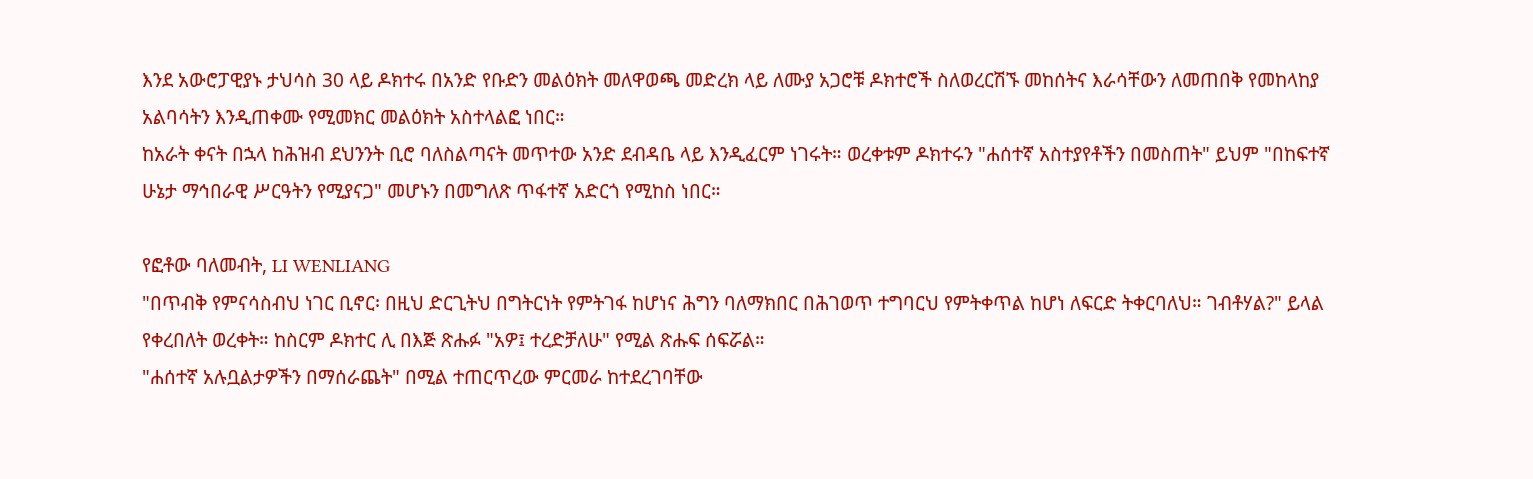እንደ አውሮፓዊያኑ ታህሳስ 30 ላይ ዶክተሩ በአንድ የቡድን መልዕክት መለዋወጫ መድረክ ላይ ለሙያ አጋሮቹ ዶክተሮች ስለወረርሽኙ መከሰትና እራሳቸውን ለመጠበቅ የመከላከያ አልባሳትን እንዲጠቀሙ የሚመክር መልዕክት አስተላልፎ ነበር።
ከአራት ቀናት በኋላ ከሕዝብ ደህንንት ቢሮ ባለስልጣናት መጥተው አንድ ደብዳቤ ላይ እንዲፈርም ነገሩት። ወረቀቱም ዶክተሩን "ሐሰተኛ አስተያየቶችን በመስጠት" ይህም "በከፍተኛ ሁኔታ ማኅበራዊ ሥርዓትን የሚያናጋ" መሆኑን በመግለጽ ጥፋተኛ አድርጎ የሚከስ ነበር።

የፎቶው ባለመብት, LI WENLIANG
"በጥብቅ የምናሳስብህ ነገር ቢኖር፡ በዚህ ድርጊትህ በግትርነት የምትገፋ ከሆነና ሕግን ባለማክበር በሕገወጥ ተግባርህ የምትቀጥል ከሆነ ለፍርድ ትቀርባለህ። ገብቶሃል?" ይላል የቀረበለት ወረቀት። ከስርም ዶክተር ሊ በእጅ ጽሑፉ "አዎ፤ ተረድቻለሁ" የሚል ጽሑፍ ሰፍሯል።
"ሐሰተኛ አሉቧልታዎችን በማሰራጨት" በሚል ተጠርጥረው ምርመራ ከተደረገባቸው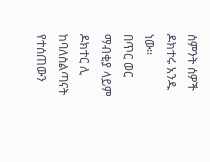ስምንት ሰዎች ዶክተሩ አንዱ ነው።
በጥር ወር ማብቂያ ላይም ዶክተር ሊ ከባለስልጣናት የተሰጠውን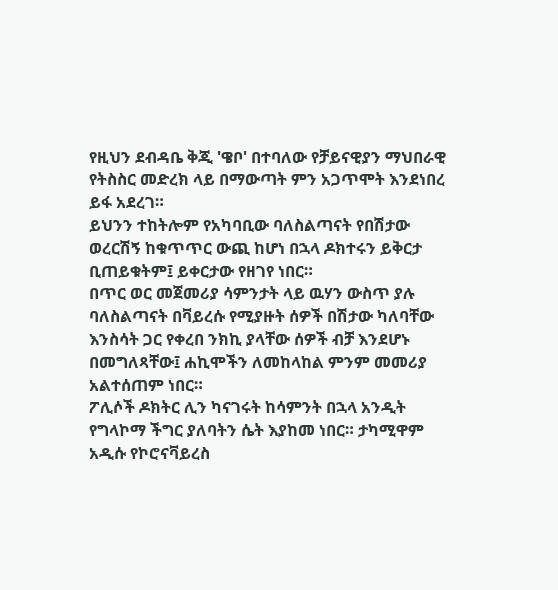የዚህን ደብዳቤ ቅጂ 'ዌቦ' በተባለው የቻይናዊያን ማህበራዊ የትስስር መድረክ ላይ በማውጣት ምን አጋጥሞት እንደነበረ ይፋ አደረገ።
ይህንን ተከትሎም የአካባቢው ባለስልጣናት የበሽታው ወረርሽኝ ከቁጥጥር ውጪ ከሆነ በኋላ ዶክተሩን ይቅርታ ቢጠይቁትም፤ ይቀርታው የዘገየ ነበር።
በጥር ወር መጀመሪያ ሳምንታት ላይ ዉሃን ውስጥ ያሉ ባለስልጣናት በቫይረሱ የሚያዙት ሰዎች በሽታው ካለባቸው እንስሳት ጋር የቀረበ ንክኪ ያላቸው ሰዎች ብቻ እንደሆኑ በመግለጻቸው፤ ሐኪሞችን ለመከላከል ምንም መመሪያ አልተሰጠም ነበር።
ፖሊሶች ዶክትር ሊን ካናገሩት ከሳምንት በኋላ አንዲት የግላኮማ ችግር ያለባትን ሴት እያከመ ነበር። ታካሚዋም አዲሱ የኮሮናቫይረስ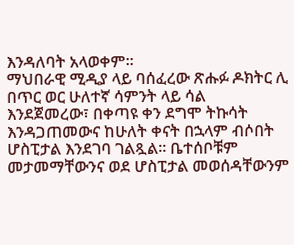እንዳለባት አላወቀም።
ማህበራዊ ሚዲያ ላይ ባሰፈረው ጽሑፉ ዶክትር ሊ በጥር ወር ሁለተኛ ሳምንት ላይ ሳል እንደጀመረው፣ በቀጣዩ ቀን ደግሞ ትኩሳት እንዳጋጠመውና ከሁለት ቀናት በኋላም ብሶበት ሆስፒታል እንደገባ ገልጿል። ቤተሰቦቹም መታመማቸውንና ወደ ሆስፒታል መወሰዳቸውንም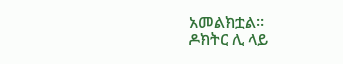አመልክቷል።
ዶክትር ሊ ላይ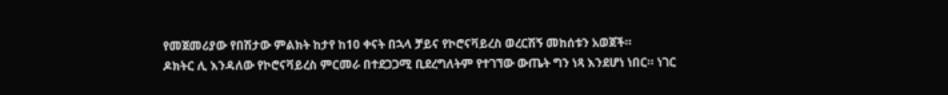የመጀመሪያው የበሽታው ምልክት ከታየ ከ10 ቀናት በኋላ ቻይና የኮሮናቫይረስ ወረርሽኝ መከሰቱን አወጀች።
ዶክትር ሊ እንዳለው የኮሮናቫይረስ ምርመራ በተደጋጋሚ ቢደረግለትም የተገኘው ውጤት ግን ነጻ እንደሆነ ነበር። ነገር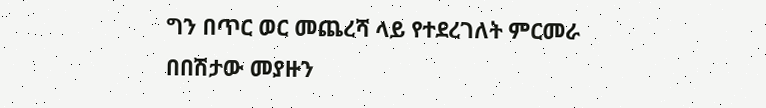ግን በጥር ወር መጨረሻ ላይ የተደረገለት ምርመራ በበሽታው መያዙን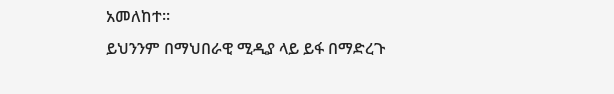አመለከተ።
ይህንንም በማህበራዊ ሚዲያ ላይ ይፋ በማድረጉ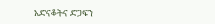አድናቆትና ድጋፍን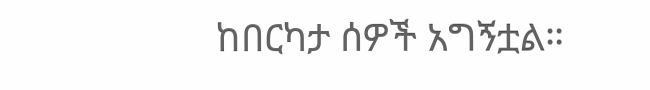ከበርካታ ሰዎች አግኝቷል።